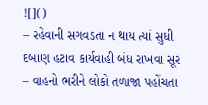![]()
– રહેવાની સગવડતા ન થાય ત્યાં સુધી દબાણ હટાવ કાર્યવાહી બંધ રાખવા સૂર
– વાહનો ભરીને લોકો તળાજા પહોંચતા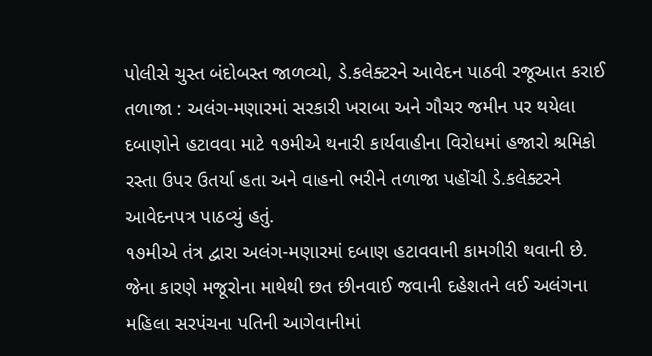પોલીસે ચુસ્ત બંદોબસ્ત જાળવ્યો, ડે.કલેક્ટરને આવેદન પાઠવી રજૂઆત કરાઈ
તળાજા : અલંગ-મણારમાં સરકારી ખરાબા અને ગૌચર જમીન પર થયેલા દબાણોને હટાવવા માટે ૧૭મીએ થનારી કાર્યવાહીના વિરોધમાં હજારો શ્રમિકો રસ્તા ઉપર ઉતર્યા હતા અને વાહનો ભરીને તળાજા પહોંચી ડે.કલેક્ટરને આવેદનપત્ર પાઠવ્યું હતું.
૧૭મીએ તંત્ર દ્વારા અલંગ-મણારમાં દબાણ હટાવવાની કામગીરી થવાની છે. જેના કારણે મજૂરોના માથેથી છત છીનવાઈ જવાની દહેશતને લઈ અલંગના મહિલા સરપંચના પતિની આગેવાનીમાં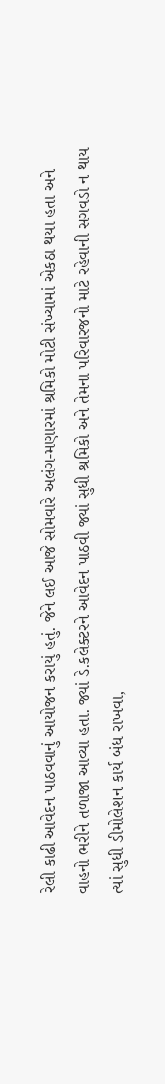રેલી કાઢી આવેદન પાઠવવાનું આયોજન કરાયું હતું. જેને લઈ આજે સોમવારે અલંગ-મણારમાં શ્રમિકો મોટી સંખ્યામાં એકઠા થયા હતા અને વાહનો ભરીને તળાજા આવ્યા હતા. જ્યાં ડે.કલેક્ટરને આવેદન પાઠવી જ્યાં સુધી શ્રમિકો અને તેમના પરિવારજનો માટે રહેવાની સગવડો ન થાય ત્યાં સુધી ડીમોલેશન કાર્ય બંધ રાખવા,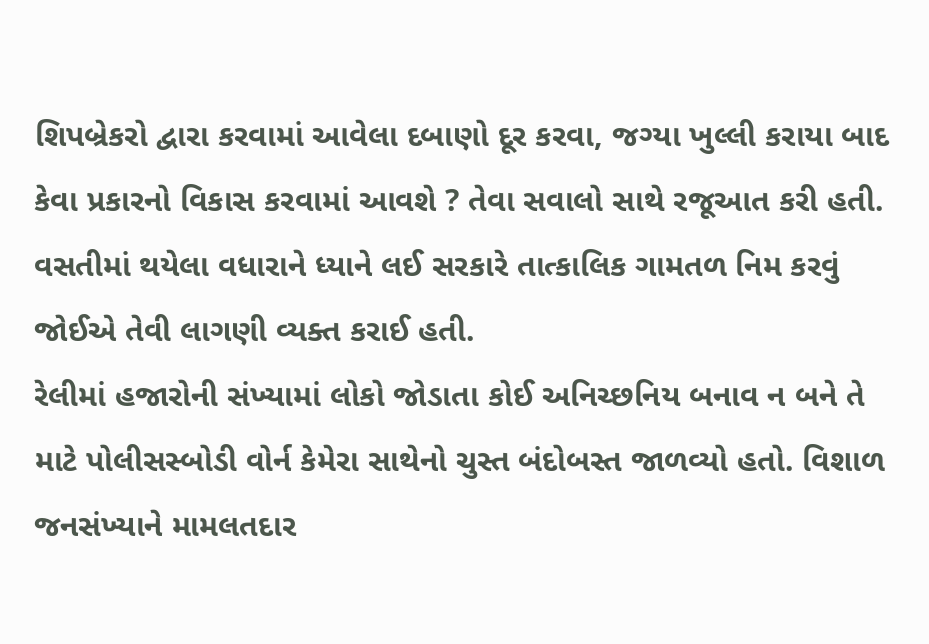શિપબ્રેકરો દ્વારા કરવામાં આવેલા દબાણો દૂર કરવા, જગ્યા ખુલ્લી કરાયા બાદ કેવા પ્રકારનો વિકાસ કરવામાં આવશે ? તેવા સવાલો સાથે રજૂઆત કરી હતી. વસતીમાં થયેલા વધારાને ધ્યાને લઈ સરકારે તાત્કાલિક ગામતળ નિમ કરવું જોઈએ તેવી લાગણી વ્યક્ત કરાઈ હતી.
રેલીમાં હજારોની સંખ્યામાં લોકો જોડાતા કોઈ અનિચ્છનિય બનાવ ન બને તે માટે પોલીસસ્બોડી વોર્ન કેમેરા સાથેનો ચુસ્ત બંદોબસ્ત જાળવ્યો હતો. વિશાળ જનસંખ્યાને મામલતદાર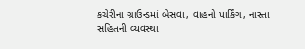કચેરીના ગ્રાઉન્ડમાં બેસવા, વાહનો પાર્કિંગ, નાસ્તા સહિતની વ્યવસ્થા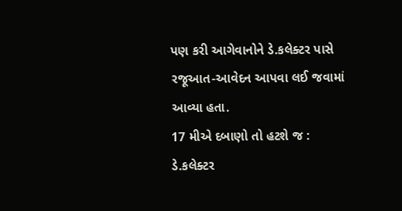પણ કરી આગેવાનોને ડે.કલેક્ટર પાસે રજૂઆત-આવેદન આપવા લઈ જવામાં આવ્યા હતા.
17 મીએ દબાણો તો હટશે જ : ડે.કલેક્ટર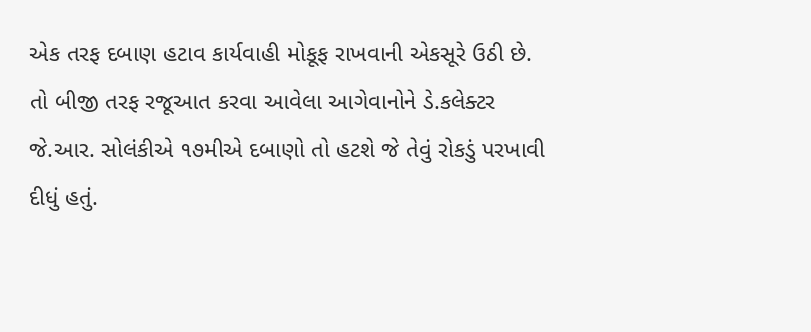એક તરફ દબાણ હટાવ કાર્યવાહી મોકૂફ રાખવાની એકસૂરે ઉઠી છે. તો બીજી તરફ રજૂઆત કરવા આવેલા આગેવાનોને ડે.કલેક્ટર જે.આર. સોલંકીએ ૧૭મીએ દબાણો તો હટશે જે તેવું રોકડું પરખાવી દીધું હતું.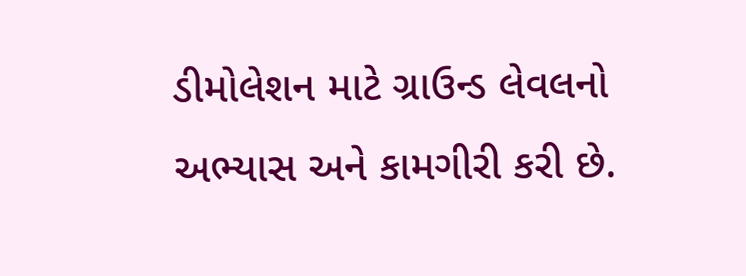ડીમોલેશન માટે ગ્રાઉન્ડ લેવલનો અભ્યાસ અને કામગીરી કરી છે.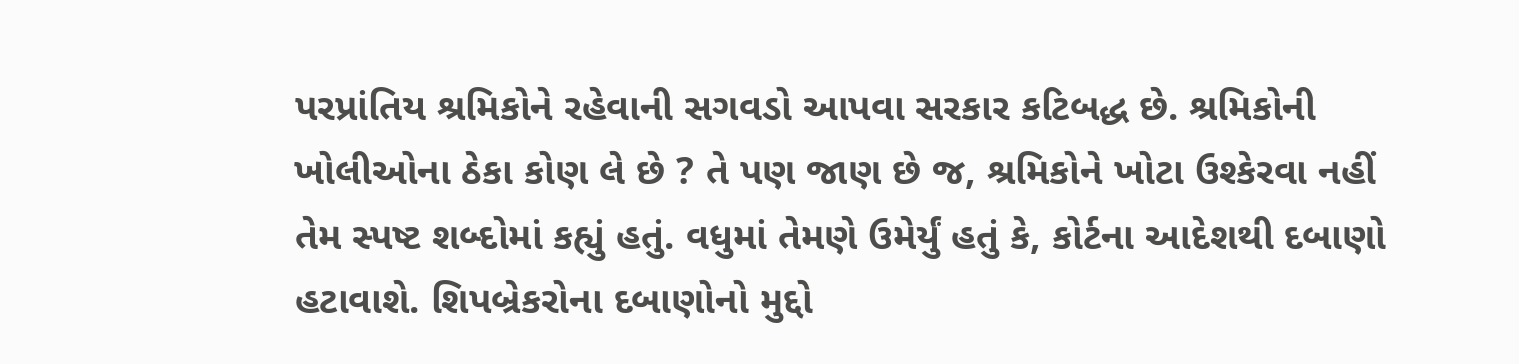પરપ્રાંતિય શ્રમિકોને રહેવાની સગવડો આપવા સરકાર કટિબદ્ધ છે. શ્રમિકોની ખોલીઓના ઠેકા કોણ લે છે ? તે પણ જાણ છે જ, શ્રમિકોને ખોટા ઉશ્કેરવા નહીં તેમ સ્પષ્ટ શબ્દોમાં કહ્યું હતું. વધુમાં તેમણે ઉમેર્યું હતું કે, કોર્ટના આદેશથી દબાણો હટાવાશે. શિપબ્રેકરોના દબાણોનો મુદ્દો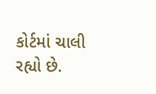કોર્ટમાં ચાલી રહ્યો છે.